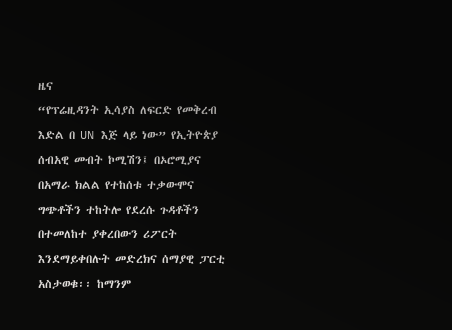ዜና
“የፕሬዚዳንት ኢሳያስ ለፍርድ የመቅረብ እድል በ UN እጅ ላይ ነው” የኢትዮጵያ ሰብአዊ መብት ኮሚሽን፤ በኦሮሚያና በአማራ ክልል የተከሰቱ ተቃውሞና ግጭቶችን ተከትሎ የደረሱ ጉዳቶችን በተመለከተ ያቀረበውን ሪፖርት እንደማይቀበሉት መድረክና ሰማያዊ ፓርቲ አስታወቁ፡፡ ከማንም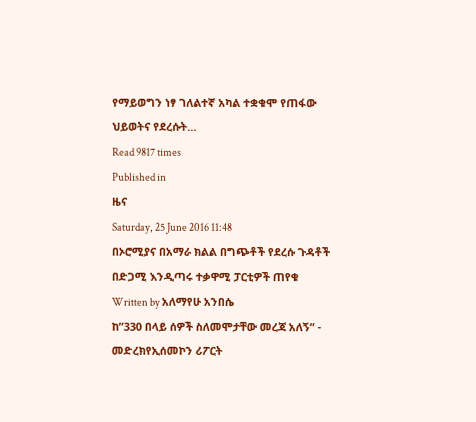የማይወግን ነፃ ገለልተኛ አካል ተቋቁሞ የጠፋው ህይወትና የደረሱት…
Read 9817 times
Published in
ዜና
Saturday, 25 June 2016 11:48
በኦሮሚያና በአማራ ክልል በግጭቶች የደረሱ ጉዳቶች በድጋሚ እንዲጣሩ ተቃዋሚ ፓርቲዎች ጠየቁ
Written by አለማየሁ አንበሴ
ከ”330 በላይ ሰዎች ስለመሞታቸው መረጃ አለኝ” - መድረክየኢሰመኮን ሪፖርት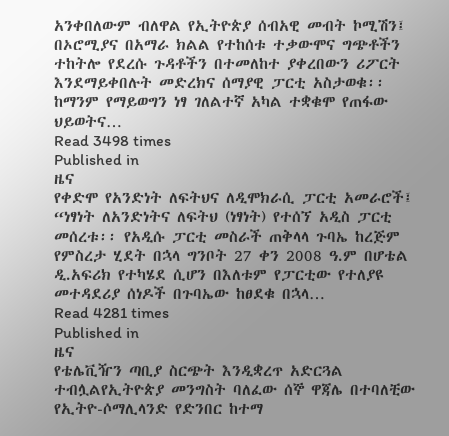አንቀበለውም ብለዋል የኢትዮጵያ ሰብአዊ መብት ኮሚሽን፤ በኦሮሚያና በአማራ ክልል የተከሰቱ ተቃውሞና ግጭቶችን ተከትሎ የደረሱ ጉዳቶችን በተመለከተ ያቀረበውን ሪፖርት እንደማይቀበሉት መድረክና ሰማያዊ ፓርቲ አስታወቁ፡፡ ከማንም የማይወግን ነፃ ገለልተኛ አካል ተቋቁሞ የጠፋው ህይወትና…
Read 3498 times
Published in
ዜና
የቀድሞ የአንድነት ለፍትህና ለዲሞክራሲ ፓርቲ አመራሮች፤ “ነፃነት ለአንድነትና ለፍትህ (ነፃነት) የተሰኘ አዲስ ፓርቲ መሰረቱ፡፡ የአዲሱ ፓርቲ መስራች ጠቅላላ ጉባኤ ከረጅም የምስረታ ሂደት በኋላ ግንቦት 27 ቀን 2008 ዓ.ም በሆቴል ዲ.አፍሪክ የተካሄደ ሲሆን በእለቱም የፓርቲው የተለያዩ መተዳደሪያ ሰነዶች በጉባኤው ከፀደቁ በኋላ…
Read 4281 times
Published in
ዜና
የቴሌቪዥን ጣቢያ ስርጭት እንዲቋረጥ አድርጓል ተብሏልየኢትዮጵያ መንግስት ባለፈው ሰኞ ዋጃሌ በተባለቺው የኢትዮ-ሶማሊላንድ የድንበር ከተማ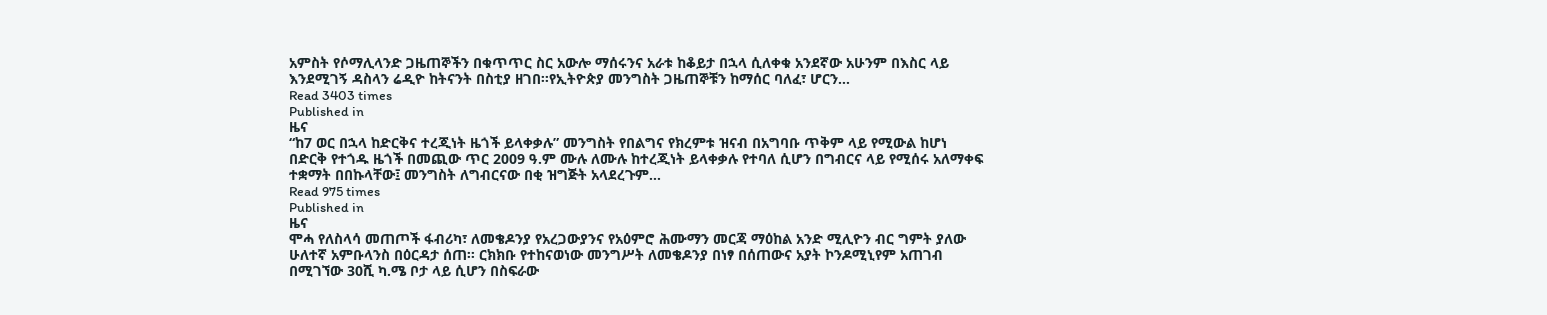አምስት የሶማሊላንድ ጋዜጠኞችን በቁጥጥር ስር አውሎ ማሰሩንና አራቱ ከቆይታ በኋላ ሲለቀቁ አንደኛው አሁንም በእስር ላይ እንደሚገኝ ዳስላን ሬዲዮ ከትናንት በስቲያ ዘገበ፡፡የኢትዮጵያ መንግስት ጋዜጠኞቹን ከማሰር ባለፈ፣ ሆርን…
Read 3403 times
Published in
ዜና
“ከ7 ወር በኋላ ከድርቅና ተረጂነት ዜጎች ይላቀቃሉ” መንግስት የበልግና የክረምቱ ዝናብ በአግባቡ ጥቅም ላይ የሚውል ከሆነ በድርቅ የተጎዱ ዜጎች በመጪው ጥር 2009 ዓ.ም ሙሉ ለሙሉ ከተረጂነት ይላቀቃሉ የተባለ ሲሆን በግብርና ላይ የሚሰሩ አለማቀፍ ተቋማት በበኩላቸው፤ መንግስት ለግብርናው በቂ ዝግጅት አላደረጉም…
Read 975 times
Published in
ዜና
ሞሓ የለስላሳ መጠጦች ፋብሪካ፣ ለመቄዶንያ የአረጋውያንና የአዕምሮ ሕሙማን መርጃ ማዕከል አንድ ሚሊዮን ብር ግምት ያለው ሁለተኛ አምቡላንስ በዕርዳታ ሰጠ፡፡ ርክክቡ የተከናወነው መንግሥት ለመቄዶንያ በነፃ በሰጠውና አያት ኮንዶሚኒየም አጠገብ በሚገኘው 30ሺ ካ.ሜ ቦታ ላይ ሲሆን በስፍራው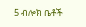5 ብሎክ ቤቶች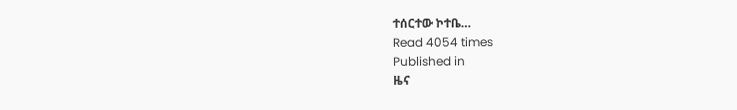ተሰርተው ኮተቤ…
Read 4054 times
Published in
ዜና